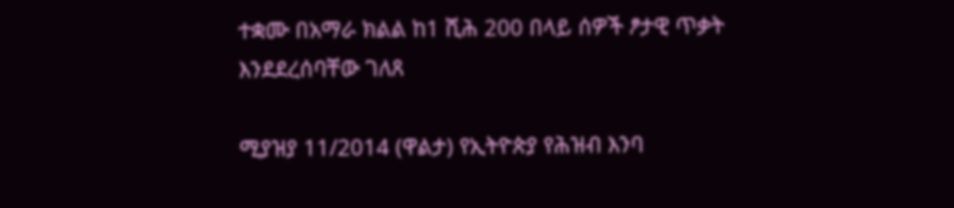ተቋሙ በአማራ ክልል ከ1 ሺሕ 200 በላይ ሰዎች ፆታዊ ጥቃት እንደደረሰባቸው ገለጸ

ሚያዝያ 11/2014 (ዋልታ) የኢትዮጵያ የሕዝብ እንባ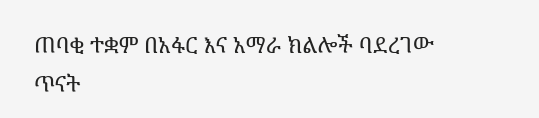ጠባቂ ተቋም በአፋር እና አማራ ክልሎች ባደረገው ጥናት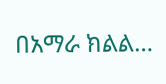በአማራ ክልል…